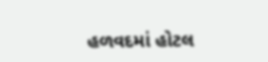હળવદમાં હોટલ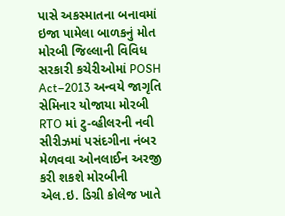પાસે અકસ્માતના બનાવમાં ઇજા પામેલા બાળકનું મોત મોરબી જિલ્લાની વિવિધ સરકારી કચેરીઓમાં POSH Act–2013 અન્વયે જાગૃતિ સેમિનાર યોજાયા મોરબી RTO માં ટુ-વ્હીલરની નવી સીરીઝમાં પસંદગીના નંબર મેળવવા ઓનલાઈન અરજી કરી શકશે મોરબીની એલ.ઇ. ડિગ્રી કોલેજ ખાતે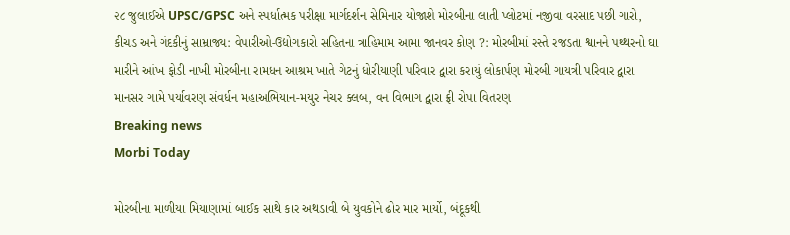૨૮ જુલાઈએ UPSC/GPSC અને સ્પર્ધાત્મક પરીક્ષા માર્ગદર્શન સેમિનાર યોજાશે મોરબીના લાતી પ્લોટમાં નજીવા વરસાદ પછી ગારો, કીચડ અને ગંદકીનું સામ્રાજ્ય: વેપારીઓ-ઉદ્યોગકારો સહિતના ત્રાહિમામ આમા જાનવર કોણ ?: મોરબીમાં રસ્તે રજડતા શ્વાનને પથ્થરનો ઘા મારીને આંખ ફોડી નાખી મોરબીના રામધન આશ્રમ ખાતે ગેટનું ધોરીયાણી પરિવાર દ્વારા કરાયું લોકાર્પણ મોરબી ગાયત્રી પરિવાર દ્વારા માનસર ગામે પર્યાવરણ સંવર્ધન મહાઅભિયાન-મયુર નેચર ક્લબ, વન વિભાગ દ્વારા ફ્રી રોપા વિતરણ
Breaking news
Morbi Today

મોરબીના માળીયા મિયાણામાં બાઈક સાથે કાર અથડાવી બે યુવકોને ઢોર માર માર્યો, બંદૂકથી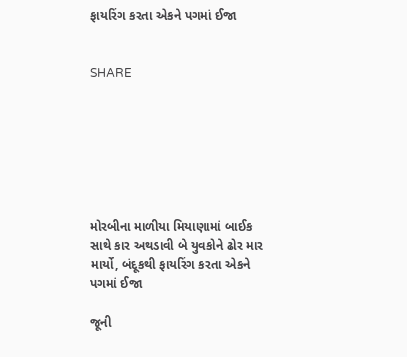ફાયરિંગ કરતા એકને પગમાં ઈજા


SHARE







મોરબીના માળીયા મિયાણામાં બાઈક સાથે કાર અથડાવી બે યુવકોને ઢોર માર માર્યો, બંદૂકથી ફાયરિંગ કરતા એકને પગમાં ઈજા

જૂની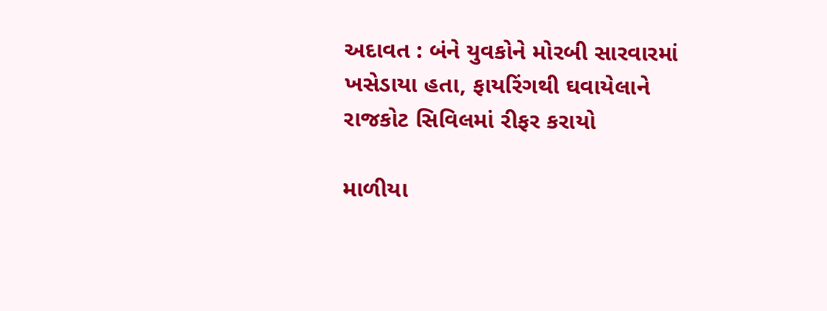અદાવત : બંને યુવકોને મોરબી સારવારમાં ખસેડાયા હતા, ફાયરિંગથી ઘવાયેલાને રાજકોટ સિવિલમાં રીફર કરાયો

માળીયા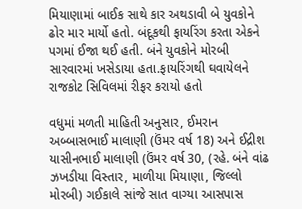મિયાણામાં બાઈક સાથે કાર અથડાવી બે યુવકોને ઢોર માર માર્યો હતો. બંદૂકથી ફાયરિંગ કરતા એકને પગમાં ઈજા થઈ હતી. બંને યુવકોને મોરબી સારવારમાં ખસેડાયા હતા.ફાયરિંગથી ઘવાયેલને રાજકોટ સિવિલમાં રીફર કરાયો હતો

વધુમાં મળતી માહિતી અનુસાર, ઈમરાન અબ્બાસભાઈ માલાણી (ઉંમર વર્ષ 18) અને ઈદ્રીશ યાસીનભાઈ માલાણી (ઉંમર વર્ષ 30, (રહે. બંને વાંઢ ઝખડીયા વિસ્તાર, માળીયા મિયાણા, જિલ્લો મોરબી) ગઈકાલે સાંજે સાત વાગ્યા આસપાસ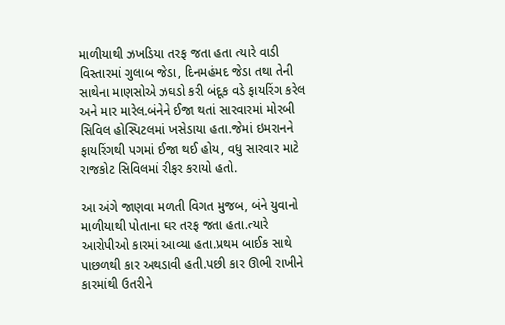માળીયાથી ઝખડિયા તરફ જતા હતા ત્યારે વાડી વિસ્તારમાં ગુલાબ જેડા, દિનમહંમદ જેડા તથા તેની સાથેના માણસોએ ઝઘડો કરી બંદૂક વડે ફાયરિંગ કરેલ અને માર મારેલ.બંનેને ઈજા થતાં સારવારમાં મોરબી સિવિલ હોસ્પિટલમાં ખસેડાયા હતા.જેમાં ઇમરાનને ફાયરિંગથી પગમાં ઈજા થઈ હોય, વધુ સારવાર માટે રાજકોટ સિવિલમાં રીફર કરાયો હતો.

આ અંગે જાણવા મળતી વિગત મુજબ, બંને યુવાનો માળીયાથી પોતાના ઘર તરફ જતા હતા.ત્યારે આરોપીઓ કારમાં આવ્યા હતા.પ્રથમ બાઈક સાથે પાછળથી કાર અથડાવી હતી.પછી કાર ઊભી રાખીને કારમાંથી ઉતરીને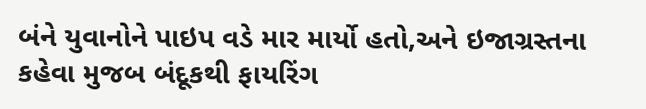બંને યુવાનોને પાઇપ વડે માર માર્યો હતો,અને ઇજાગ્રસ્તના કહેવા મુજબ બંદૂકથી ફાયરિંગ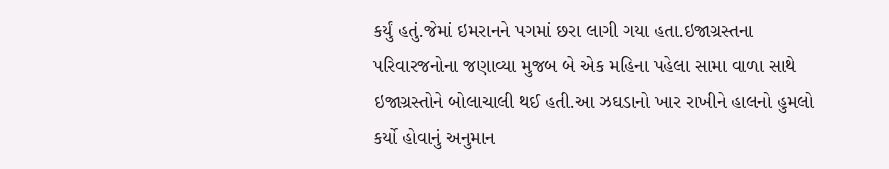કર્યું હતું.જેમાં ઇમરાનને પગમાં છરા લાગી ગયા હતા.ઇજાગ્રસ્તના પરિવારજનોના જણાવ્યા મુજબ બે એક મહિના પહેલા સામા વાળા સાથે ઇજાગ્રસ્તોને બોલાચાલી થઈ હતી.આ ઝઘડાનો ખાર રાખીને હાલનો હુમલો કર્યો હોવાનું અનુમાન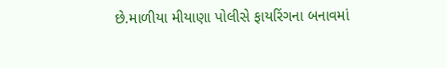છે.માળીયા મીયાણા પોલીસે ફાયરિંગના બનાવમાં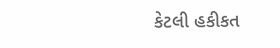કેટલી હકીકત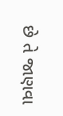છે તે જાણવા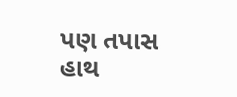પણ તપાસ હાથ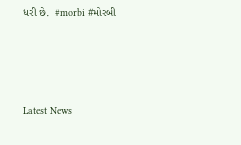ધરી છે.  #morbi #મોરબી






Latest News